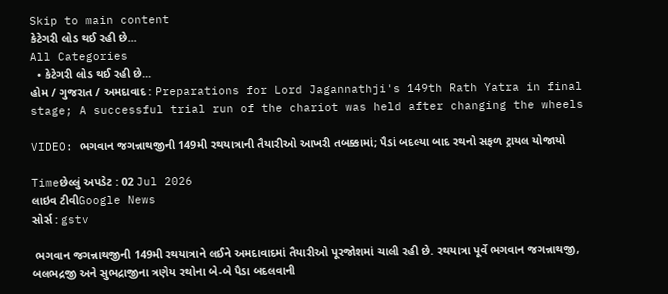Skip to main content
કેટેગરી લોડ થઈ રહી છે...
All Categories
  • કેટેગરી લોડ થઈ રહી છે...
હોમ / ગુજરાત / અમદાવાદ : Preparations for Lord Jagannathji's 149th Rath Yatra in final stage; A successful trial run of the chariot was held after changing the wheels

VIDEO: ભગવાન જગન્નાથજીની 149મી રથયાત્રાની તૈયારીઓ આખરી તબક્કામાં; પૈડાં બદલ્યા બાદ રથનો સફળ ટ્રાયલ યોજાયો

Timeછેલ્લું અપડેટ : 02 Jul 2026
લાઇવ ટીવીGoogle News
સોર્સ : gstv

 ભગવાન જગન્નાથજીની 149મી રથયાત્રાને લઈને અમદાવાદમાં તૈયારીઓ પૂરજોશમાં ચાલી રહી છે. રથયાત્રા પૂર્વે ભગવાન જગન્નાથજી, બલભદ્રજી અને સુભદ્રાજીના ત્રણેય રથોના બે-બે પૈડા બદલવાની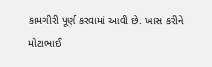કામગીરી પૂર્ણ કરવામાં આવી છે. ખાસ કરીને મોટાભાઈ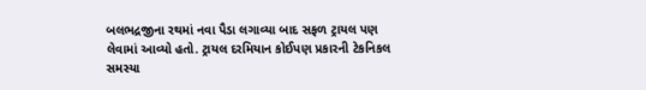બલભદ્રજીના રથમાં નવા પૈડા લગાવ્યા બાદ સફળ ટ્રાયલ પણ લેવામાં આવ્યો હતો. ટ્રાયલ દરમિયાન કોઈપણ પ્રકારની ટેકનિકલ સમસ્યા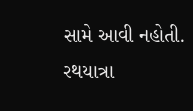સામે આવી નહોતી. રથયાત્રા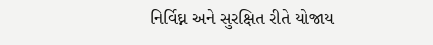નિર્વિઘ્ન અને સુરક્ષિત રીતે યોજાય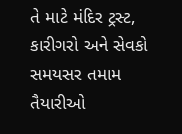તે માટે મંદિર ટ્રસ્ટ, કારીગરો અને સેવકો સમયસર તમામ તૈયારીઓ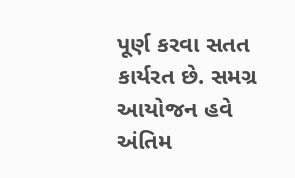પૂર્ણ કરવા સતત કાર્યરત છે. સમગ્ર આયોજન હવે અંતિમ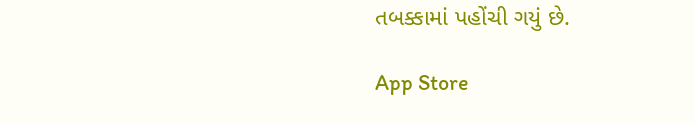તબક્કામાં પહોંચી ગયું છે.

App Store